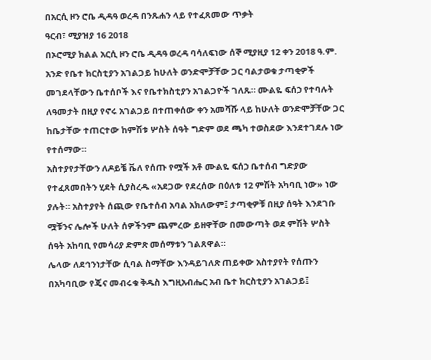በአርሲ ዞን ሮቤ ዲዳዓ ወረዳ በንጹሐን ላይ የተፈጸመው ጥቃት
ዓርብ፣ ሚያዝያ 16 2018
በኦሮሚያ ክልል አርሲ ዞን ሮቤ ዲዳዓ ወረዳ ባሳለፍነው ሰኞ ሚያዚያ 12 ቀን 2018 ዓ.ም. አንድ የቤተ ክርስቲያን አገልጋይ ከሁለት ወንድሞቻቸው ጋር ባልታወቁ ታጣቂዎች መገደላቸውን ቤተሰቦች እና የቤተክስቲያን አገልጋዮች ገለጹ። ሙልዬ ፍሰኃ የተባሉት ለዓመታት በዚያ የኖሩ አገልጋይ በተጠቀሰው ቀን አመሻሹ ላይ ከሁለት ወንድሞቻቸው ጋር ከቤታቸው ተጠርተው ከምሽቱ ሦስት ሰዓት ግድም ወደ ጫካ ተወስደው እንደተገደሉ ነው የተሰማው።
አስተያየታቸውን ለዶይቼ ቬለ የሰጡ የሟች አቶ ሙልዬ ፍሰኃ ቤተሰብ ግድያው የተፈጸመበትን ሂደት ሲያስረዱ «አደጋው የደረሰው በዕለቱ 12 ምሽት አካባቢ ነው» ነው ያሉት። አስተያየት ሰጪው የቤተሰብ አባል አክለውም፤ ታጣቂዎቹ በዚያ ሰዓት እንደገቡ ሟቹንና ሌሎች ሁለት ሰዎችንም ጨምረው ይዘዋቸው በመውጣት ወደ ምሽት ሦስት ሰዓት አከባቢ የመሳሪያ ድምጽ መሰማቱን ገልጸዋል።
ሌላው ለደኅንነታቸው ሲባል ስማቸው እንዳይገለጽ ጠይቀው አስተያየት የሰጡን በአካባቢው የጄና መብሩቁ ቅዱስ እግዚአብሔር አብ ቤተ ክርስቲያን አገልጋይ፤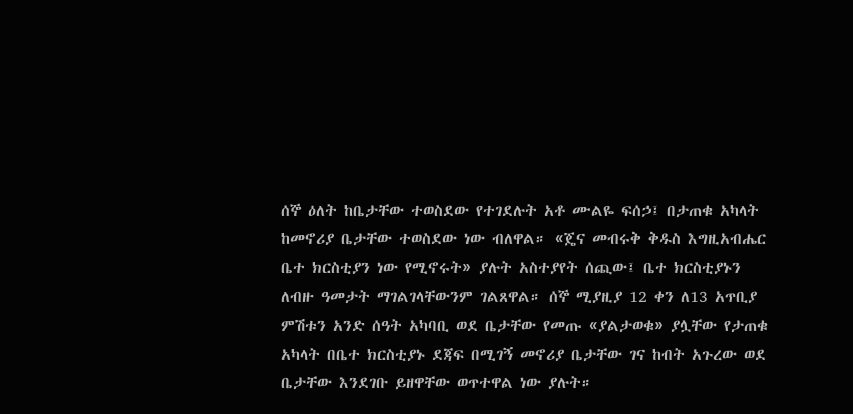ሰኞ ዕለት ከቤታቸው ተወስደው የተገደሉት አቶ ሙልዬ ፍሰኃ፤ በታጠቁ አካላት ከመኖሪያ ቤታቸው ተወስደው ነው ብለዋል። «ጄና መብሩቅ ቅዱስ እግዚአብሔር ቤተ ክርስቲያን ነው የሚኖሩት» ያሉት አስተያየት ሰጪው፤ ቤተ ክርስቲያኑን ለብዙ ዓመታት ማገልገላቸውንም ገልጸዋል። ሰኞ ሚያዚያ 12 ቀን ለ13 አጥቢያ ምሽቱን አንድ ሰዓት አካባቢ ወደ ቤታቸው የመጡ «ያልታወቁ» ያሏቸው የታጠቁ አካላት በቤተ ክርስቲያኑ ደጃፍ በሚገኝ መኖሪያ ቤታቸው ገና ከብት አጉረው ወደ ቤታቸው እንደገቡ ይዘዋቸው ወጥተዋል ነው ያሉት።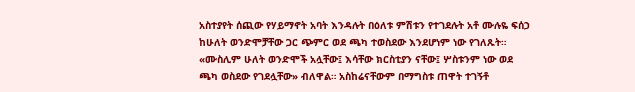አስተያየት ሰጪው የሃይማኖት አባት እንዳሉት በዕለቱ ምሽቱን የተገደሉት አቶ ሙሉዬ ፍሰኃ ከሁለት ወንድሞቻቸው ጋር ጭምር ወደ ጫካ ተወስደው እንደሆነም ነው የገለጹት። «ሙስሊም ሁለት ወንድሞች አሏቸው፤ እሳቸው ክርስቲያን ናቸው፤ ሦስቱንም ነው ወደ ጫካ ወስደው የገደሏቸው» ብለዋል። አስከሬናቸውም በማግስቱ ጠዋት ተገኝቶ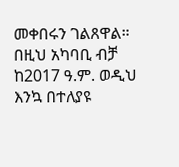መቀበሩን ገልጸዋል።
በዚህ አካባቢ ብቻ ከ2017 ዓ.ም. ወዲህ እንኳ በተለያዩ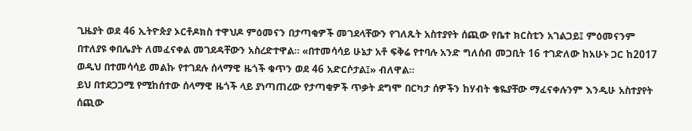ጊዜያት ወደ 46 ኢትዮጵያ ኦርቶዶክስ ተዋህዶ ምዕመናን በታጣቂዎች መገደላቸውን የገለጹት አስተያየት ሰጪው የቤተ ክርስቲን አገልጋይ፤ ምዕመናንም በተለያዩ ቀበሌያት ለመፈናቀል መገደዳቸውን አስረድተዋል። «በተመሳሳይ ሁኔታ አቶ ፍቅሬ የተባሉ አንድ ግለሰብ መጋቢት 16 ተገድለው ከአሁኑ ጋር ከ2017 ወዲህ በተመሳሳይ መልኩ የተገደሉ ሰላማዊ ዜጎች ቁጥን ወደ 46 አድርሶታል፤» ብለዋል።
ይህ በተደጋጋሚ የሚከሰተው ሰላማዊ ዜጎች ላይ ያነጣጠረው የታጣቂዎች ጥቃት ደግሞ በርካታ ሰዎችን ከሃብት ቄዬያቸው ማፈናቀሉንም እንዲሁ አስተያየት ሰጪው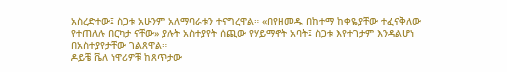አስረድተው፤ ስጋቱ አሁንም አለማባራቱን ተናግረዋል። «በየዘመዱ በከተማ ከቀዬያቸው ተፈናቅለው የተጠለሉ በርካታ ናቸው» ያሉት አስተያየት ሰጪው የሃይማኖት አባት፤ ስጋቱ እየተገታም እንዳልሆነ በአስተያየታቸው ገልጸዋል።
ዶይቼ ቬለ ነዋሪዎቹ ከጸጥታው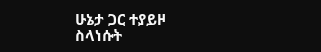ሁኔታ ጋር ተያይዞ ስላነሱት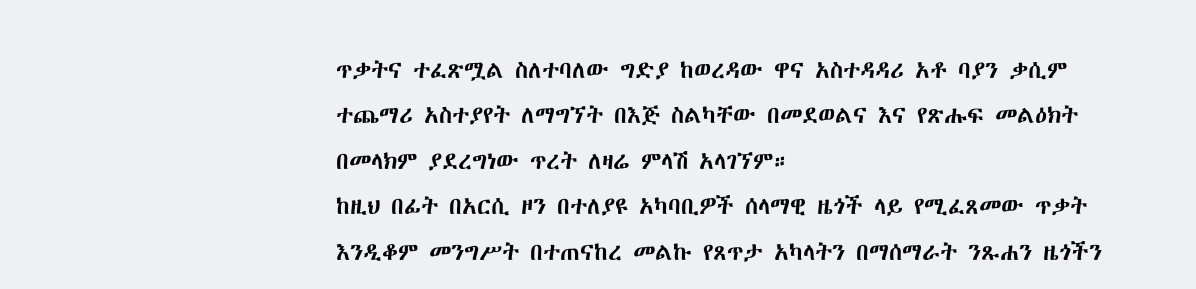ጥቃትና ተፈጽሟል ስለተባለው ግድያ ከወረዳው ዋና አስተዳዳሪ አቶ ባያን ቃሲም ተጨማሪ አስተያየት ለማግኘት በእጅ ስልካቸው በመደወልና እና የጽሑፍ መልዕክት በመላክም ያደረግነው ጥረት ለዛሬ ምላሽ አላገኘም።
ከዚህ በፊት በአርሲ ዞን በተለያዩ አካባቢዎች ሰላማዊ ዜጎች ላይ የሚፈጸመው ጥቃት እንዲቆም መንግሥት በተጠናከረ መልኩ የጸጥታ አካላትን በማሰማራት ንጹሐን ዜጎችን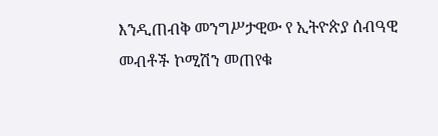እንዲጠብቅ መንግሥታዊው የ ኢትዮጵያ ሰብዓዊ መብቶች ኮሚሽን መጠየቁ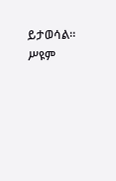ይታወሳል።
ሥዩም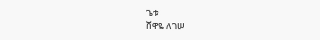ጌቱ
ሸዋዬ ለገሠ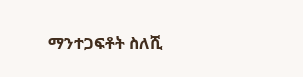ማንተጋፍቶት ስለሺ